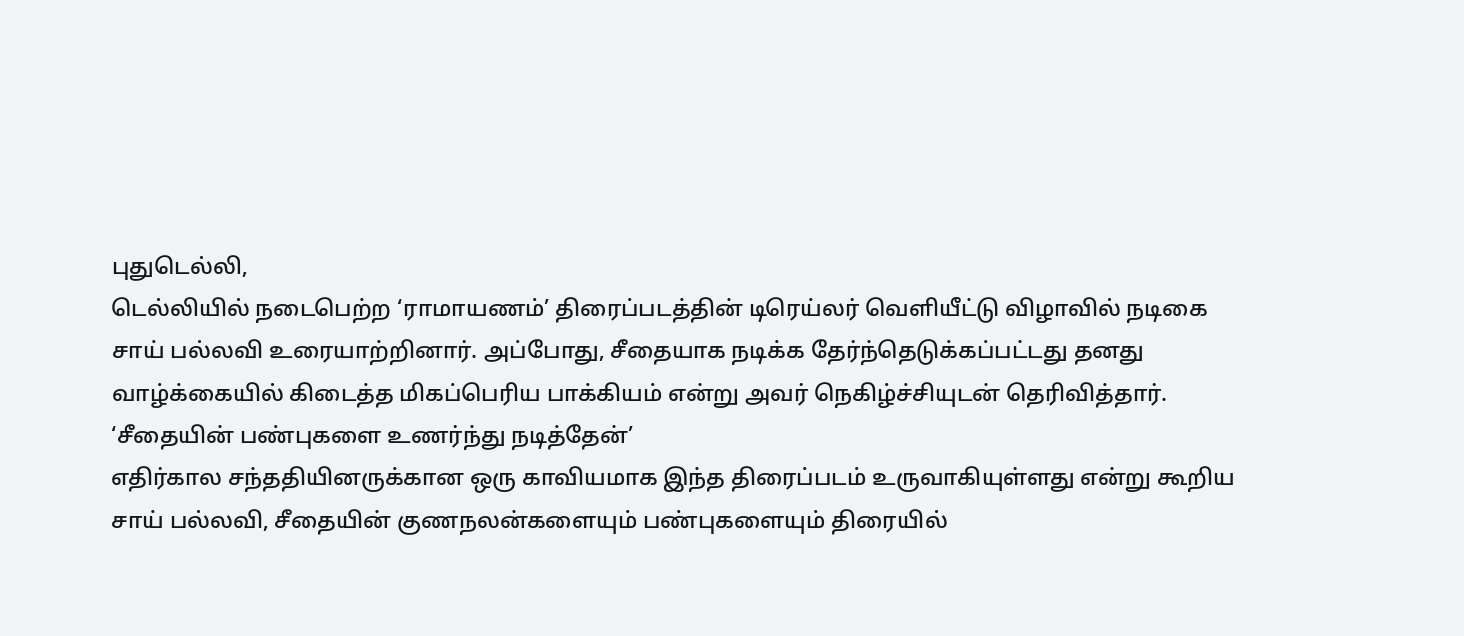புதுடெல்லி,
டெல்லியில் நடைபெற்ற ‘ராமாயணம்’ திரைப்படத்தின் டிரெய்லர் வெளியீட்டு விழாவில் நடிகை சாய் பல்லவி உரையாற்றினார். அப்போது, சீதையாக நடிக்க தேர்ந்தெடுக்கப்பட்டது தனது வாழ்க்கையில் கிடைத்த மிகப்பெரிய பாக்கியம் என்று அவர் நெகிழ்ச்சியுடன் தெரிவித்தார்.
‘சீதையின் பண்புகளை உணர்ந்து நடித்தேன்’
எதிர்கால சந்ததியினருக்கான ஒரு காவியமாக இந்த திரைப்படம் உருவாகியுள்ளது என்று கூறிய சாய் பல்லவி, சீதையின் குணநலன்களையும் பண்புகளையும் திரையில்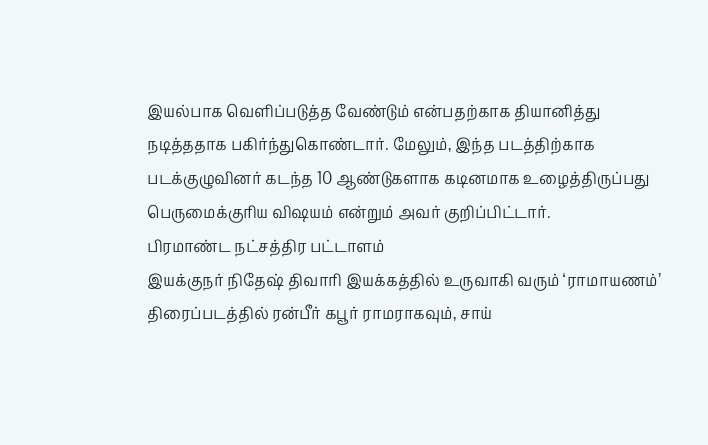இயல்பாக வெளிப்படுத்த வேண்டும் என்பதற்காக தியானித்து நடித்ததாக பகிர்ந்துகொண்டார். மேலும், இந்த படத்திற்காக படக்குழுவினர் கடந்த 10 ஆண்டுகளாக கடினமாக உழைத்திருப்பது பெருமைக்குரிய விஷயம் என்றும் அவர் குறிப்பிட்டார்.
பிரமாண்ட நட்சத்திர பட்டாளம்
இயக்குநர் நிதேஷ் திவாரி இயக்கத்தில் உருவாகி வரும் ‘ராமாயணம்’ திரைப்படத்தில் ரன்பீர் கபூர் ராமராகவும், சாய்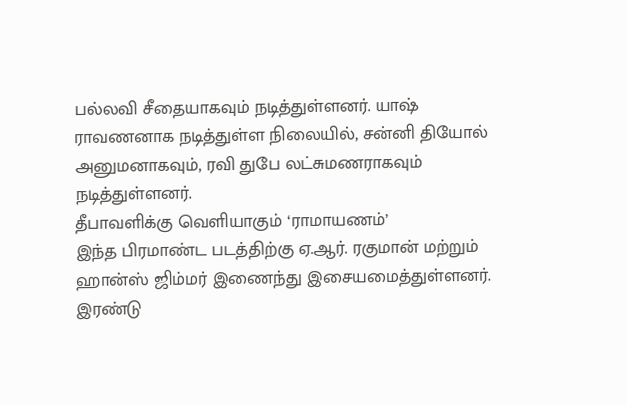பல்லவி சீதையாகவும் நடித்துள்ளனர். யாஷ் ராவணனாக நடித்துள்ள நிலையில், சன்னி தியோல் அனுமனாகவும், ரவி துபே லட்சுமணராகவும் நடித்துள்ளனர்.
தீபாவளிக்கு வெளியாகும் ‘ராமாயணம்’
இந்த பிரமாண்ட படத்திற்கு ஏ.ஆர். ரகுமான் மற்றும் ஹான்ஸ் ஜிம்மர் இணைந்து இசையமைத்துள்ளனர். இரண்டு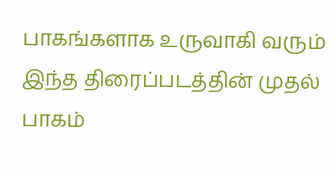பாகங்களாக உருவாகி வரும் இந்த திரைப்படத்தின் முதல் பாகம்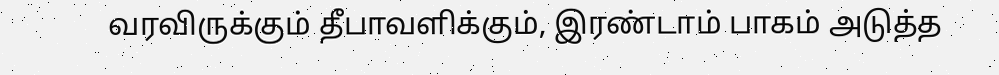வரவிருக்கும் தீபாவளிக்கும், இரண்டாம் பாகம் அடுத்த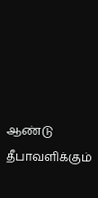ஆண்டு தீபாவளிக்கும்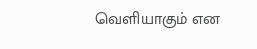வெளியாகும் என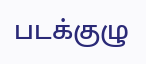படக்குழு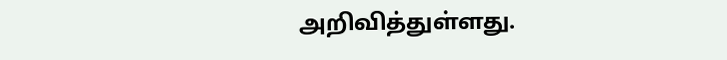அறிவித்துள்ளது.